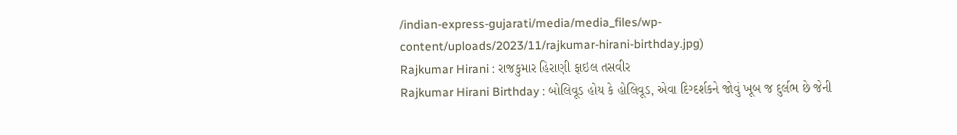/indian-express-gujarati/media/media_files/wp-content/uploads/2023/11/rajkumar-hirani-birthday.jpg)
Rajkumar Hirani : રાજકુમાર હિરાણી ફાઇલ તસવીર
Rajkumar Hirani Birthday : બોલિવૂડ હોય કે હોલિવૂડ, એવા દિગ્દર્શકને જોવું ખૂબ જ દુર્લભ છે જેની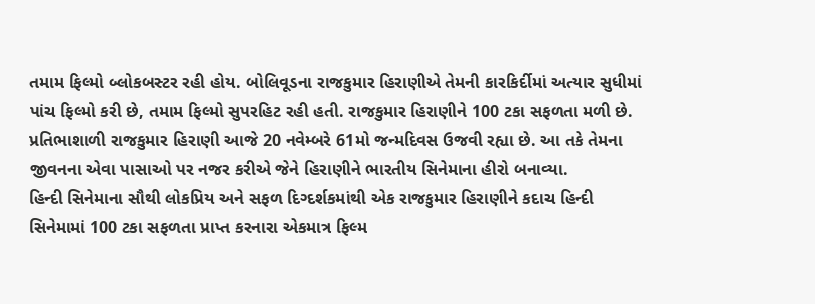તમામ ફિલ્મો બ્લોકબસ્ટર રહી હોય. બોલિવૂડના રાજકુમાર હિરાણીએ તેમની કારકિર્દીમાં અત્યાર સુધીમાં પાંચ ફિલ્મો કરી છે, તમામ ફિલ્મો સુપરહિટ રહી હતી. રાજકુમાર હિરાણીને 100 ટકા સફળતા મળી છે. પ્રતિભાશાળી રાજકુમાર હિરાણી આજે 20 નવેમ્બરે 61મો જન્મદિવસ ઉજવી રહ્યા છે. આ તકે તેમના જીવનના એવા પાસાઓ પર નજર કરીએ જેને હિરાણીને ભારતીય સિનેમાના હીરો બનાવ્યા.
હિન્દી સિનેમાના સૌથી લોકપ્રિય અને સફળ દિગ્દર્શકમાંથી એક રાજકુમાર હિરાણીને કદાચ હિન્દી સિનેમામાં 100 ટકા સફળતા પ્રાપ્ત કરનારા એકમાત્ર ફિલ્મ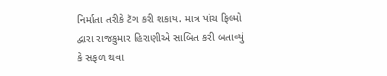નિર્માતા તરીકે ટૅગ કરી શકાય. માત્ર પાંચ ફિલ્મો દ્વારા રાજકુમાર હિરાણીએ સાબિત કરી બતાવ્યું કે સફળ થવા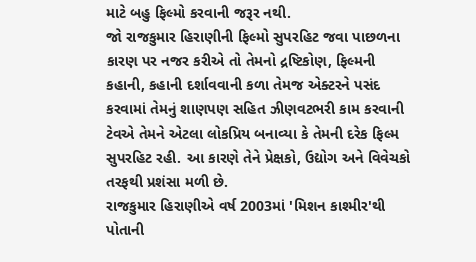માટે બહુ ફિલ્મો કરવાની જરૂર નથી.
જો રાજકુમાર હિરાણીની ફિલ્મો સુપરહિટ જવા પાછળના કારણ પર નજર કરીએ તો તેમનો દ્રષ્ટિકોણ, ફિલ્મની કહાની, કહાની દર્શાવવાની કળા તેમજ એક્ટરને પસંદ કરવામાં તેમનું શાણપણ સહિત ઝીણવટભરી કામ કરવાની ટેવએ તેમને એટલા લોકપ્રિય બનાવ્યા કે તેમની દરેક ફિલ્મ સુપરહિટ રહી. આ કારણે તેને પ્રેક્ષકો, ઉદ્યોગ અને વિવેચકો તરફથી પ્રશંસા મળી છે.
રાજકુમાર હિરાણીએ વર્ષ 2003માં 'મિશન કાશ્મીર'થી પોતાની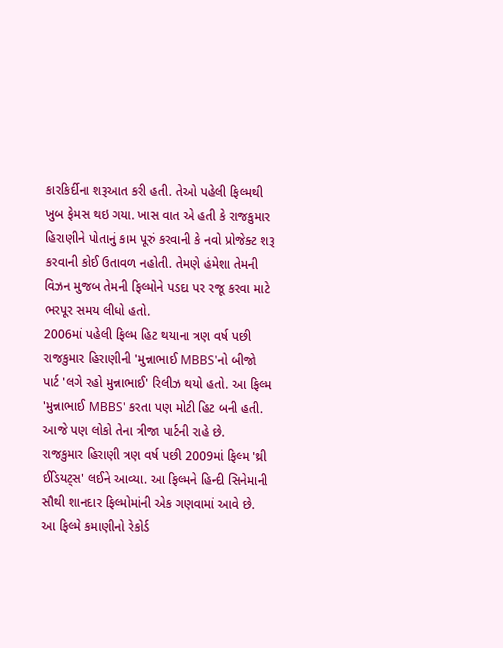કારકિર્દીના શરૂઆત કરી હતી. તેઓ પહેલી ફિલ્મથી ખુબ ફેમસ થઇ ગયા. ખાસ વાત એ હતી કે રાજકુમાર હિરાણીને પોતાનું કામ પૂરું કરવાની કે નવો પ્રોજેક્ટ શરૂ કરવાની કોઈ ઉતાવળ નહોતી. તેમણે હંમેશા તેમની વિઝન મુજબ તેમની ફિલ્મોને પડદા પર રજૂ કરવા માટે ભરપૂર સમય લીધો હતો.
2006માં પહેલી ફિલ્મ હિટ થયાના ત્રણ વર્ષ પછી રાજકુમાર હિરાણીની 'મુન્નાભાઈ MBBS'નો બીજો પાર્ટ 'લગે રહો મુન્નાભાઈ' રિલીઝ થયો હતો. આ ફિલ્મ 'મુન્નાભાઈ MBBS' કરતા પણ મોટી હિટ બની હતી. આજે પણ લોકો તેના ત્રીજા પાર્ટની રાહે છે.
રાજકુમાર હિરાણી ત્રણ વર્ષ પછી 2009માં ફિલ્મ 'થ્રી ઈડિયટ્સ' લઈને આવ્યા. આ ફિલ્મને હિન્દી સિનેમાની સૌથી શાનદાર ફિલ્મોમાંની એક ગણવામાં આવે છે. આ ફિલ્મે કમાણીનો રેકોર્ડ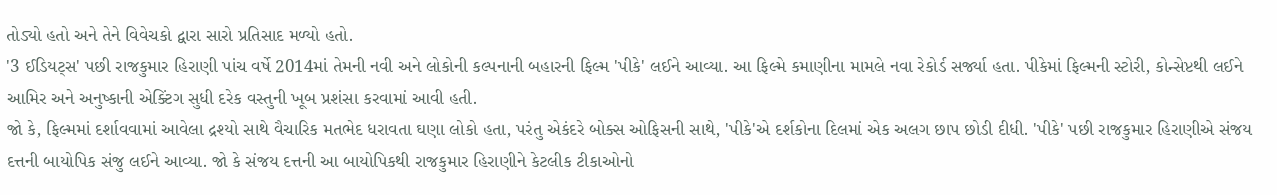તોડ્યો હતો અને તેને વિવેચકો દ્વારા સારો પ્રતિસાદ મળ્યો હતો.
'3 ઈડિયટ્સ' પછી રાજકુમાર હિરાણી પાંચ વર્ષે 2014માં તેમની નવી અને લોકોની કલ્પનાની બહારની ફિલ્મ 'પીકે' લઈને આવ્યા. આ ફિલ્મે કમાણીના મામલે નવા રેકોર્ડ સર્જ્યા હતા. પીકેમાં ફિલ્મની સ્ટોરી, કોન્સેપ્ટથી લઈને આમિર અને અનુષ્કાની એક્ટિંગ સુધી દરેક વસ્તુની ખૂબ પ્રશંસા કરવામાં આવી હતી.
જો કે, ફિલ્મમાં દર્શાવવામાં આવેલા દ્રશ્યો સાથે વૈચારિક મતભેદ ધરાવતા ઘણા લોકો હતા, પરંતુ એકંદરે બોક્સ ઓફિસની સાથે, 'પીકે'એ દર્શકોના દિલમાં એક અલગ છાપ છોડી દીધી. 'પીકે' પછી રાજકુમાર હિરાણીએ સંજય દત્તની બાયોપિક સંજુ લઈને આવ્યા. જો કે સંજય દત્તની આ બાયોપિકથી રાજકુમાર હિરાણીને કેટલીક ટીકાઓનો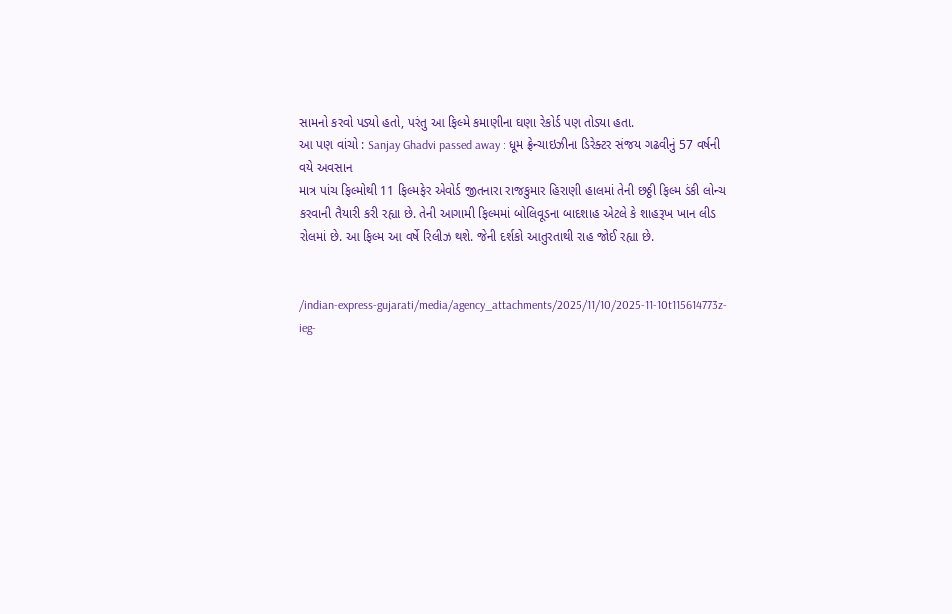સામનો કરવો પડ્યો હતો, પરંતુ આ ફિલ્મે કમાણીના ઘણા રેકોર્ડ પણ તોડ્યા હતા.
આ પણ વાંચો : Sanjay Ghadvi passed away : ધૂમ ફ્રેન્ચાઇઝીના ડિરેક્ટર સંજય ગઢવીનું 57 વર્ષની વયે અવસાન
માત્ર પાંચ ફિલ્મોથી 11 ફિલ્મફેર એવોર્ડ જીતનારા રાજકુમાર હિરાણી હાલમાં તેની છઠ્ઠી ફિલ્મ ડંકી લોન્ચ કરવાની તૈયારી કરી રહ્યા છે. તેની આગામી ફિલ્મમાં બોલિવૂડના બાદશાહ એટલે કે શાહરૂખ ખાન લીડ રોલમાં છે. આ ફિલ્મ આ વર્ષે રિલીઝ થશે. જેની દર્શકો આતુરતાથી રાહ જોઈ રહ્યા છે.


/indian-express-gujarati/media/agency_attachments/2025/11/10/2025-11-10t115614773z-ieg-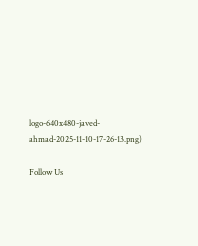logo-640x480-javed-ahmad-2025-11-10-17-26-13.png)

Follow Us